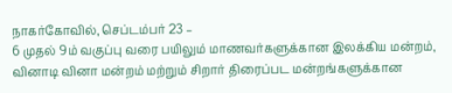நாகர்கோவில், செப்டம்பர் 23 –
6 முதல் 9ம் வகுப்பு வரை பயிலும் மாணவர்களுக்கான இலக்கிய மன்றம், வினாடி வினா மன்றம் மற்றும் சிறார் திரைப்பட மன்றங்களுக்கான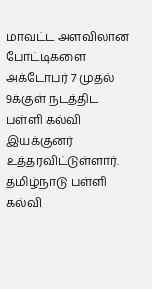மாவட்ட அளவிலான போட்டிகளை அக்டோபர் 7 முதல் 9க்குள் நடத்திட பள்ளி கல்வி இயக்குனர் உத்தரவிட்டுள்ளார். தமிழ்நாடு பள்ளி கல்வி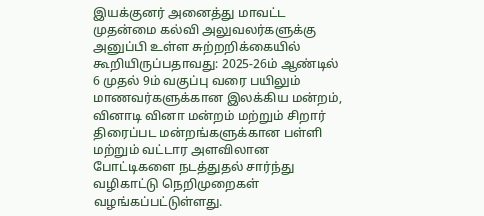இயக்குனர் அனைத்து மாவட்ட முதன்மை கல்வி அலுவலர்களுக்கு அனுப்பி உள்ள சுற்றறிக்கையில் கூறியிருப்பதாவது: 2025-26ம் ஆண்டில் 6 முதல் 9ம் வகுப்பு வரை பயிலும் மாணவர்களுக்கான இலக்கிய மன்றம், வினாடி வினா மன்றம் மற்றும் சிறார் திரைப்பட மன்றங்களுக்கான பள்ளி மற்றும் வட்டார அளவிலான போட்டிகளை நடத்துதல் சார்ந்து வழிகாட்டு நெறிமுறைகள் வழங்கப்பட்டுள்ளது.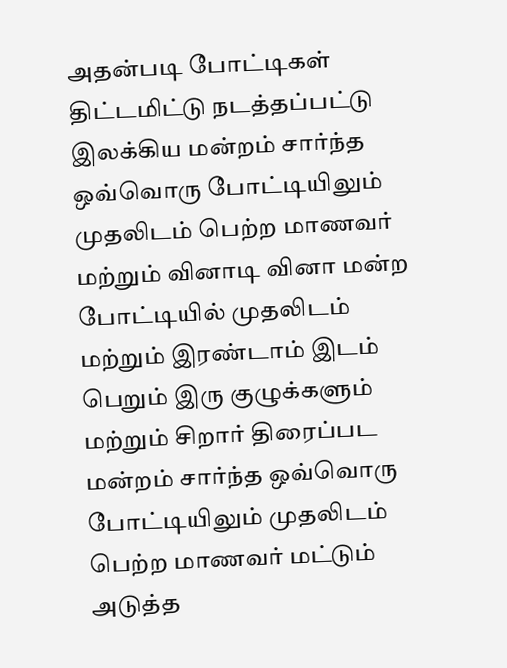அதன்படி போட்டிகள் திட்டமிட்டு நடத்தப்பட்டு இலக்கிய மன்றம் சார்ந்த ஒவ்வொரு போட்டியிலும் முதலிடம் பெற்ற மாணவர் மற்றும் வினாடி வினா மன்ற போட்டியில் முதலிடம் மற்றும் இரண்டாம் இடம் பெறும் இரு குழுக்களும் மற்றும் சிறார் திரைப்பட மன்றம் சார்ந்த ஒவ்வொரு போட்டியிலும் முதலிடம் பெற்ற மாணவர் மட்டும் அடுத்த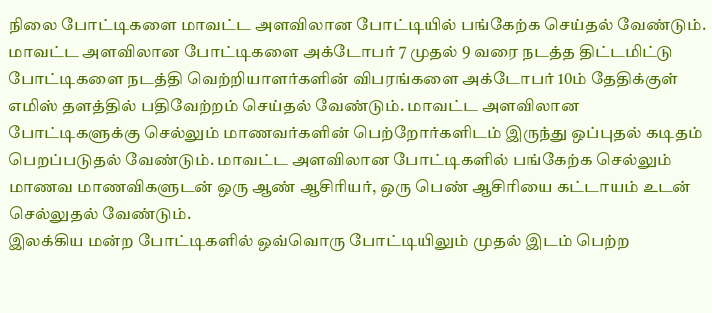நிலை போட்டிகளை மாவட்ட அளவிலான போட்டியில் பங்கேற்க செய்தல் வேண்டும்.
மாவட்ட அளவிலான போட்டிகளை அக்டோபர் 7 முதல் 9 வரை நடத்த திட்டமிட்டு போட்டிகளை நடத்தி வெற்றியாளர்களின் விபரங்களை அக்டோபர் 10ம் தேதிக்குள் எமிஸ் தளத்தில் பதிவேற்றம் செய்தல் வேண்டும். மாவட்ட அளவிலான போட்டிகளுக்கு செல்லும் மாணவர்களின் பெற்றோர்களிடம் இருந்து ஒப்புதல் கடிதம் பெறப்படுதல் வேண்டும். மாவட்ட அளவிலான போட்டிகளில் பங்கேற்க செல்லும் மாணவ மாணவிகளுடன் ஒரு ஆண் ஆசிரியர், ஒரு பெண் ஆசிரியை கட்டாயம் உடன் செல்லுதல் வேண்டும்.
இலக்கிய மன்ற போட்டிகளில் ஒவ்வொரு போட்டியிலும் முதல் இடம் பெற்ற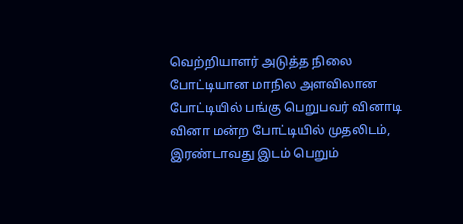வெற்றியாளர் அடுத்த நிலை போட்டியான மாநில அளவிலான போட்டியில் பங்கு பெறுபவர் வினாடி வினா மன்ற போட்டியில் முதலிடம், இரண்டாவது இடம் பெறும்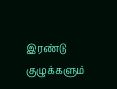இரண்டு குழுக்களும்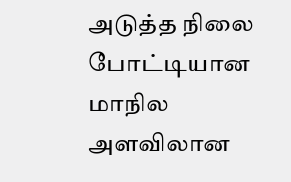அடுத்த நிலை போட்டியான மாநில அளவிலான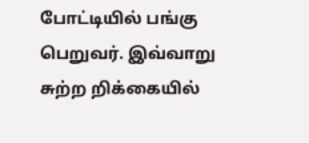போட்டியில் பங்கு பெறுவர். இவ்வாறு சுற்ற றிக்கையில்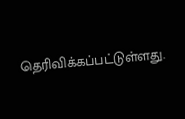தெரிவிக்கப்பட்டுள்ளது.